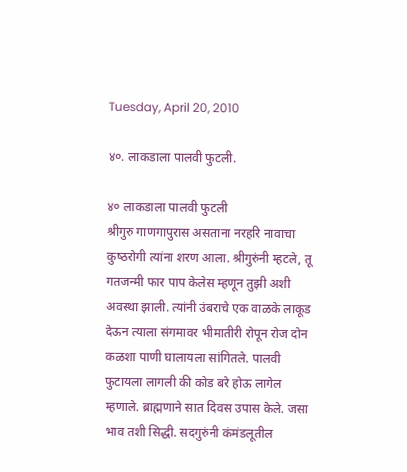Tuesday, April 20, 2010

४०. लाकडाला पालवी फुटली.

४० लाकडाला पालवी फुटली
श्रीगुरु गाणगापुरास असताना नरहरि नावाचा कुष्‍ठरोगी त्‍यांना शरण आला. श्रीगुरुंनी म्‍हटले, तू गतजन्‍मी फार पाप केलेस म्‍हणून तुझी अशी अवस्‍था झाली. त्‍यांनी उंबराचे एक वाळके लाकूड देऊन त्‍याला संगमावर भीमातीरी रोपून रोज दोन कळशा पाणी घालायला सांगितले. पालवी फुटायला लागली की कोड बरे होऊ लागेल म्‍हणाले. ब्राह्मणाने सात दिवस उपास केले. जसा भाव तशी सिद्धी. सदगुरुंनी कंमंडलूतील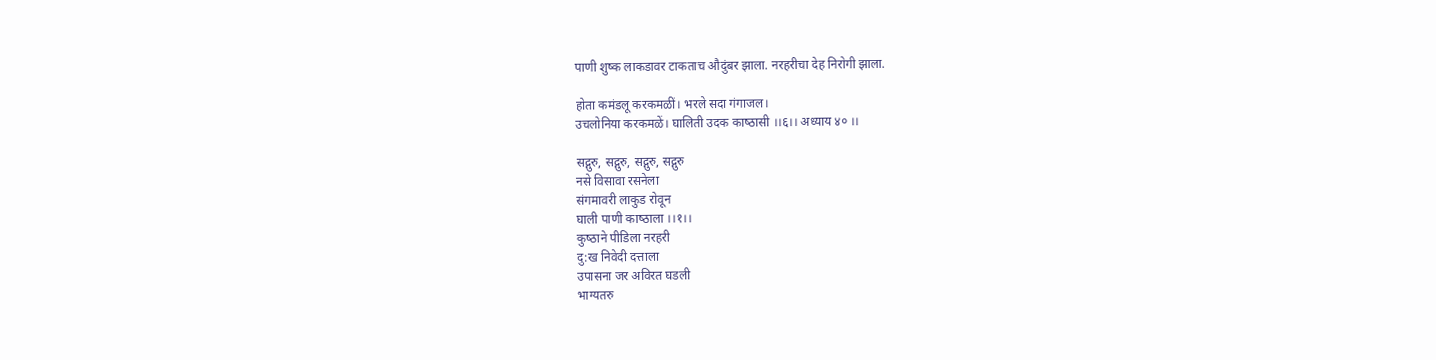पाणी शुष्‍क लाकडावर टाकताच औदुंबर झाला. नरहरीचा देह निरोगी झाला.

होता कमंडलू करकमळीं। भरले सदा गंगाजल।
उचलोनिया करकमळें। घालिती उदक काष्‍ठासी ।।६।। अध्‍याय ४० ।।

सद्गुरु, सद्गुरु, सद्गुरु, सद्गुरु
नसे विसावा रसनेला
संगमावरी लाकुड रोवून
घाली पाणी काष्‍ठाला ।।१।।
कुष्‍ठाने पीडिला नरहरी
दु:ख निवेदी दत्ताला
उपासना जर अविरत घडली
भाग्‍यतरु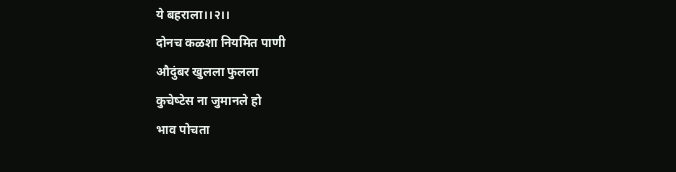ये बहराला।।२।।
दोनच कळशा नियमित पाणी
औदुंबर खुलला फुलला
कुचेष्‍टेस ना जुमानले हो
भाव पोचता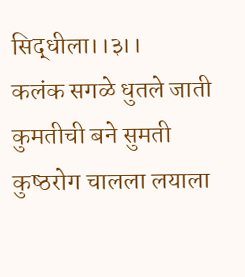सिद्धीला।।३।।
कलंक सगळे धुतले जाती
कुमतीची बने सुमती
कुष्‍ठरोग चालला लयाला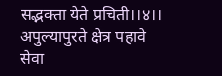सद्भक्ता येते प्रचिती।।४।।
अपुल्‍यापुरते क्षेत्र पहावे
सेवा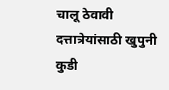चालू ठेवावी
दत्तात्रेयांसाठी खुपुनी
कुडी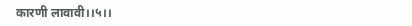कारणी लावावी।।५।।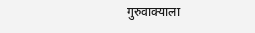गुरुवाक्‍याला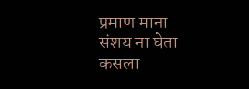प्रमाण माना
संशय ना घेता कसला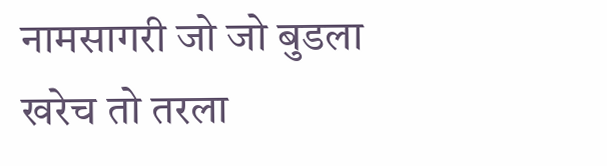नामसागरी जो जो बुडला
खरेच तो तरला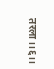तरला।।६।।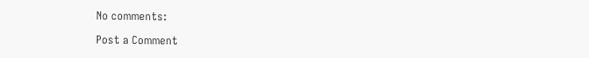No comments:

Post a Comment